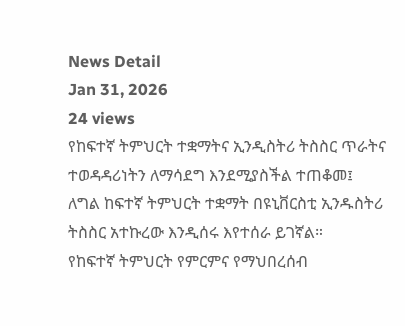News Detail
Jan 31, 2026
24 views
የከፍተኛ ትምህርት ተቋማትና ኢንዲስትሪ ትስስር ጥራትና ተወዳዳሪነትን ለማሳደግ እንደሚያስችል ተጠቆመ፤
ለግል ከፍተኛ ትምህርት ተቋማት በዩኒቨርስቲ ኢንዱስትሪ ትስስር አተኩረው እንዲሰሩ እየተሰራ ይገኛል።
የከፍተኛ ትምህርት የምርምና የማህበረሰብ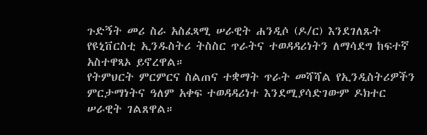ጉድኝት መሪ ስራ አስፈጻሚ ሠራዊት ሐንዲሶ (ዶ/ር) እንደገለጹት የዩኒቨርስቲ ኢንዱስትሪ ትስስር ጥራትና ተወዳዳሪነትን ለማሳደግ ከፍተኛ አስተዋጻኦ ይኖረዋል።
የትምህርት ምርምርና ስልጠና ተቋማት ጥራት መሻሻል የኢንዲስትሪዎችን ምርታማነትና ዓለም አቀፍ ተወዳዳሪነተ እንደሚያሳድገውም ዶክተር ሠራዊት ገልጸዋል።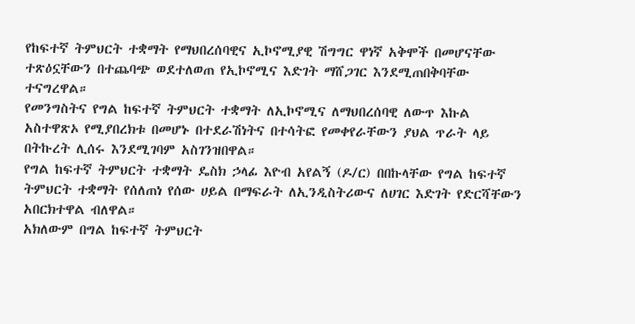የከፍተኛ ትምህርት ተቋማት የማህበረሰባዊና ኢኮኖሚያዊ ሽግግር ዋነኛ አቅሞች በመሆናቸው ተጽዕኗቸውን በተጨባጭ ወደተለወጠ የኢኮኖሚና እድገት ማሸጋገር እንደሚጠበቅባቸው ተናግረዋል።
የመንግስትና የግል ከፍተኛ ትምህርት ተቋማት ለኢኮኖሚና ለማህበረሰባዊ ለውጥ እኩል አስተዋጽኦ የሚያበረክቱ በመሆኑ በተደራሽነትና በተሳትፎ የመቀየራቸውን ያህል ጥራት ላይ በትኩረት ሊሰሩ እንደሚገባም አስገንዝበዋል።
የግል ከፍተኛ ትምህርት ተቋማት ዴስክ ኃላፊ እዮብ አየልኝ (ዶ/ር) በበኩላቸው የግል ከፍተኛ ትምህርት ተቋማት የሰለጠነ የሰው ሀይል በማፍራት ለኢንዲስትሪውና ለሀገር እድገት የድርሻቸውን አበርክተዋል ብለዋል።
አክለውም በግል ከፍተኛ ትምህርት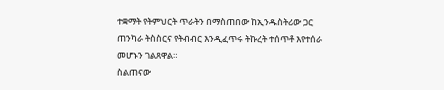ተቋማት የትምህርት ጥራትን በማስጠበው ከኢንዱስትሪው ጋር ጠንካራ ትስስርና የትብብር እንዲፈጥሩ ትኩረት ተሰጥቶ እየተሰራ መሆኑን ገልጸዋል።
ስልጠናው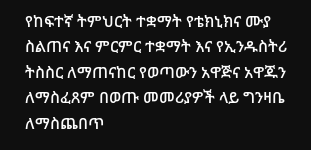የከፍተኛ ትምህርት ተቋማት የቴክኒክና ሙያ ስልጠና እና ምርምር ተቋማት እና የኢንዱስትሪ ትስስር ለማጠናከር የወጣውን አዋጅና አዋጁን ለማስፈጸም በወጡ መመሪያዎች ላይ ግንዛቤ ለማስጨበጥ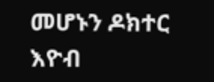መሆኑን ዶክተር እዮብ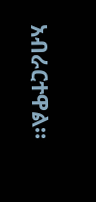አብራርተዋል።